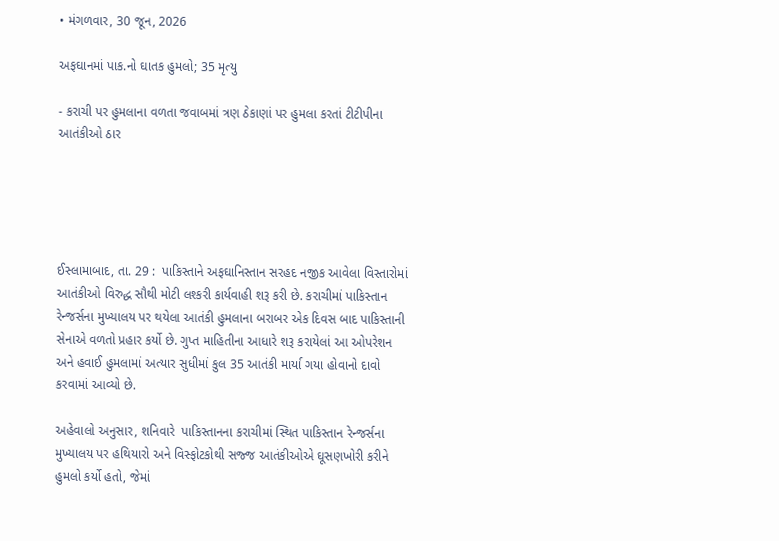• મંગળવાર, 30 જૂન, 2026

અફઘાનમાં પાક.નો ઘાતક હુમલો; 35 મૃત્યુ

- કરાચી પર હુમલાના વળતા જવાબમાં ત્રણ ઠેકાણાં પર હુમલા કરતાં ટીટીપીના આતંકીઓ ઠાર





ઈસ્લામાબાદ, તા. 29 :  પાકિસ્તાને અફઘાનિસ્તાન સરહદ નજીક આવેલા વિસ્તારોમાં આતંકીઓ વિરુદ્ધ સૌથી મોટી લશ્કરી કાર્યવાહી શરૂ કરી છે. કરાચીમાં પાકિસ્તાન રેન્જર્સના મુખ્યાલય પર થયેલા આતંકી હુમલાના બરાબર એક દિવસ બાદ પાકિસ્તાની સેનાએ વળતો પ્રહાર કર્યો છે. ગુપ્ત માહિતીના આધારે શરૂ કરાયેલાં આ ઓપરેશન અને હવાઈ હુમલામાં અત્યાર સુધીમાં કુલ 35 આતંકી માર્યા ગયા હોવાનો દાવો કરવામાં આવ્યો છે.

અહેવાલો અનુસાર, શનિવારે  પાકિસ્તાનના કરાચીમાં સ્થિત પાકિસ્તાન રેન્જર્સના મુખ્યાલય પર હથિયારો અને વિસ્ફોટકોથી સજ્જ આતંકીઓએ ઘૂસણખોરી કરીને હુમલો કર્યો હતો, જેમાં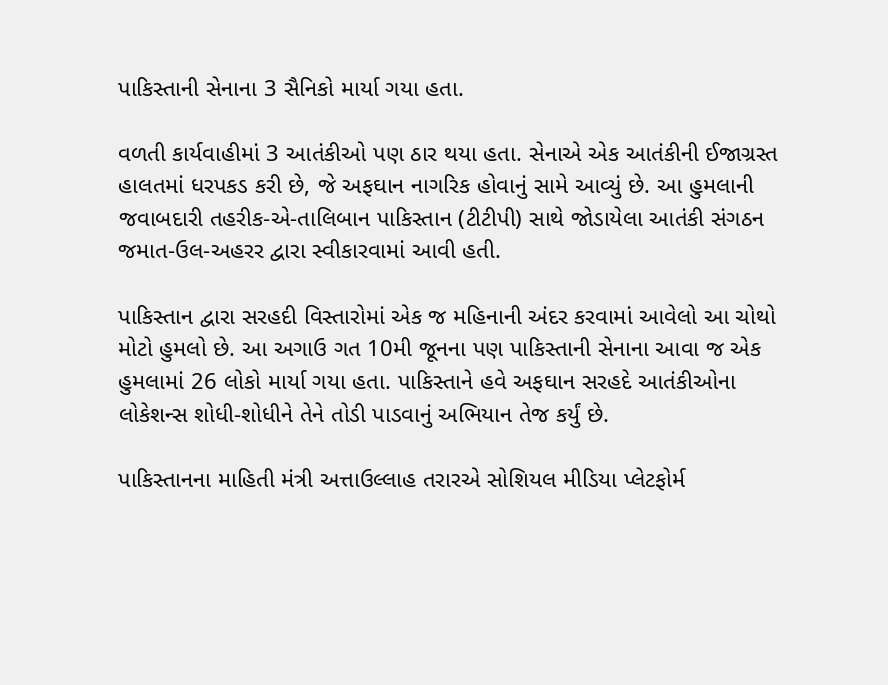પાકિસ્તાની સેનાના 3 સૈનિકો માર્યા ગયા હતા.

વળતી કાર્યવાહીમાં 3 આતંકીઓ પણ ઠાર થયા હતા. સેનાએ એક આતંકીની ઈજાગ્રસ્ત હાલતમાં ધરપકડ કરી છે, જે અફઘાન નાગરિક હોવાનું સામે આવ્યું છે. આ હુમલાની જવાબદારી તહરીક-એ-તાલિબાન પાકિસ્તાન (ટીટીપી) સાથે જોડાયેલા આતંકી સંગઠન જમાત-ઉલ-અહરર દ્વારા સ્વીકારવામાં આવી હતી.

પાકિસ્તાન દ્વારા સરહદી વિસ્તારોમાં એક જ મહિનાની અંદર કરવામાં આવેલો આ ચોથો મોટો હુમલો છે. આ અગાઉ ગત 10મી જૂનના પણ પાકિસ્તાની સેનાના આવા જ એક હુમલામાં 26 લોકો માર્યા ગયા હતા. પાકિસ્તાને હવે અફઘાન સરહદે આતંકીઓના લોકેશન્સ શોધી-શોધીને તેને તોડી પાડવાનું અભિયાન તેજ કર્યું છે.

પાકિસ્તાનના માહિતી મંત્રી અત્તાઉલ્લાહ તરારએ સોશિયલ મીડિયા પ્લેટફોર્મ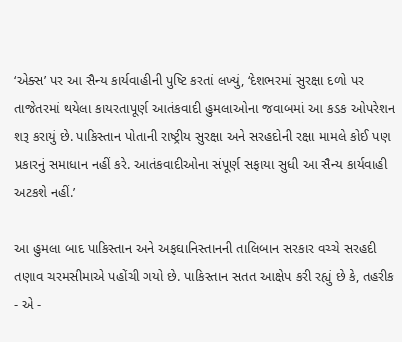‘એક્સ’ પર આ સૈન્ય કાર્યવાહીની પુષ્ટિ કરતાં લખ્યું, ‘દેશભરમાં સુરક્ષા દળો પર તાજેતરમાં થયેલા કાયરતાપૂર્ણ આતંકવાદી હુમલાઓના જવાબમાં આ કડક ઓપરેશન શરૂ કરાયું છે. પાકિસ્તાન પોતાની રાષ્ટ્રીય સુરક્ષા અને સરહદોની રક્ષા મામલે કોઈ પણ પ્રકારનું સમાધાન નહીં કરે. આતંકવાદીઓના સંપૂર્ણ સફાયા સુધી આ સૈન્ય કાર્યવાહી અટકશે નહીં.’

આ હુમલા બાદ પાકિસ્તાન અને અફઘાનિસ્તાનની તાલિબાન સરકાર વચ્ચે સરહદી તણાવ ચરમસીમાએ પહોંચી ગયો છે. પાકિસ્તાન સતત આક્ષેપ કરી રહ્યું છે કે, તહરીક - એ -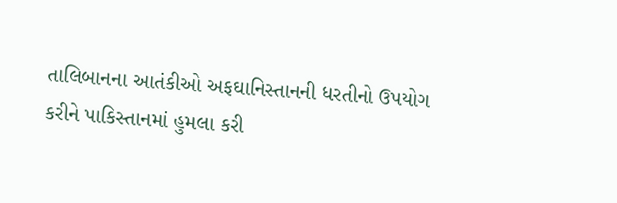તાલિબાનના આતંકીઓ અફઘાનિસ્તાનની ધરતીનો ઉપયોગ કરીને પાકિસ્તાનમાં હુમલા કરી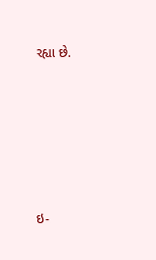રહ્યા છે.







ઇ-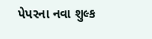પેપરના નવા શુલ્ક